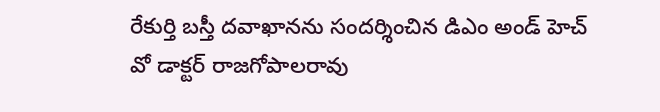రేకుర్తి బస్తీ దవాఖానను సందర్శించిన డిఎం అండ్ హెచ్ వో డాక్టర్ రాజగోపాలరావు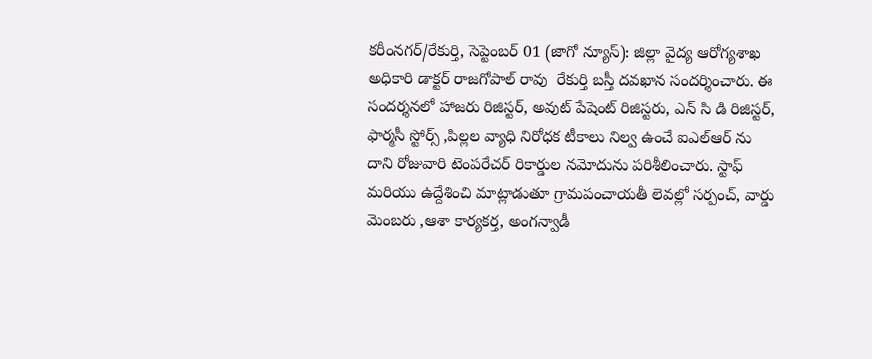కరీంనగర్/రేకుర్తి, సెప్టెంబర్ 01 (జాగో న్యూస్): జిల్లా వైద్య ఆరోగ్యశాఖ అధికారి డాక్టర్ రాజగోపాల్ రావు  రేకుర్తి బస్తీ దవఖాన సందర్శించారు. ఈ సందర్శనలో హాజరు రిజిస్టర్, అవుట్ పేషెంట్ రిజిస్టరు, ఎన్ సి డి రిజిస్టర్, ఫార్మసీ స్టోర్స్ ,పిల్లల వ్యాధి నిరోధక టీకాలు నిల్వ ఉంచే ఐఎల్ఆర్ ను దాని రోజువారి టెంపరేచర్ రికార్డుల నమోదును పరిశీలించారు. స్టాఫ్ మరియు ఉద్దేశించి మాట్లాడుతూ గ్రామపంచాయతీ లెవల్లో సర్పంచ్, వార్డు మెంబరు ,ఆశా కార్యకర్త, అంగన్వాడీ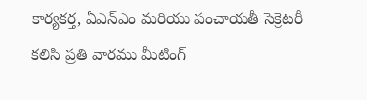కార్యకర్త, ఏఎన్ఎం మరియు పంచాయతీ సెక్రెటరీ కలిసి ప్రతి వారము మీటింగ్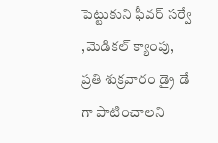పెట్టుకుని ఫీవర్ సర్వే ,మెడికల్ క్యాంపు, ప్రతి శుక్రవారం డ్రై డే గా పాటించాలని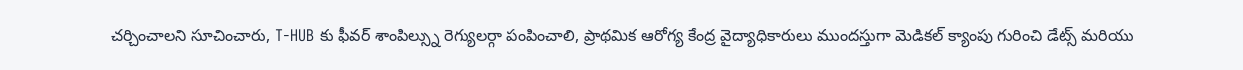చర్చించాలని సూచించారు, T-HUB కు ఫీవర్ శాంపిల్స్ను రెగ్యులర్గా పంపించాలి, ప్రాథమిక ఆరోగ్య కేంద్ర వైద్యాధికారులు ముందస్తుగా మెడికల్ క్యాంపు గురించి డేట్స్ మరియు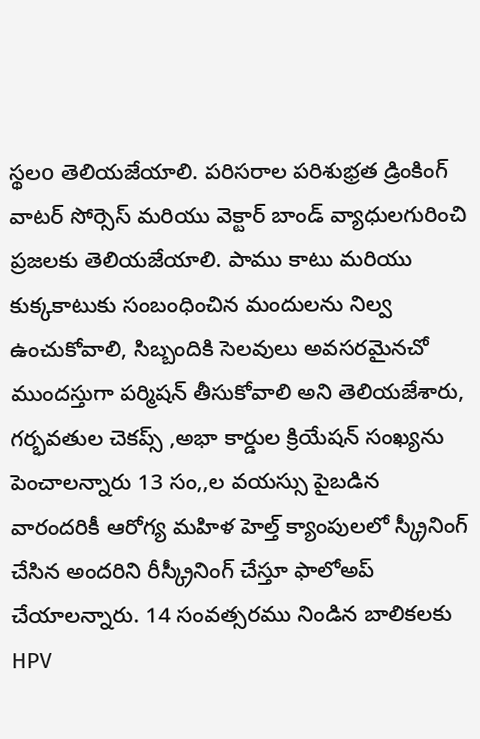స్థలo తెలియజేయాలి. పరిసరాల పరిశుభ్రత డ్రింకింగ్ వాటర్ సోర్సెస్ మరియు వెక్టార్ బాండ్ వ్యాధులగురించి ప్రజలకు తెలియజేయాలి. పాము కాటు మరియు కుక్కకాటుకు సంబంధించిన మందులను నిల్వ ఉంచుకోవాలి, సిబ్బందికి సెలవులు అవసరమైనచో ముందస్తుగా పర్మిషన్ తీసుకోవాలి అని తెలియజేశారు, గర్భవతుల చెకప్స్ ,అభా కార్డుల క్రియేషన్ సంఖ్యను పెంచాలన్నారు 13 సం,,ల వయస్సు పైబడిన వారందరికీ ఆరోగ్య మహిళ హెల్త్ క్యాంపులలో స్క్రీనింగ్ చేసిన అందరిని రీస్క్రీనింగ్ చేస్తూ ఫాలోఅప్ చేయాలన్నారు. 14 సంవత్సరము నిండిన బాలికలకు HPV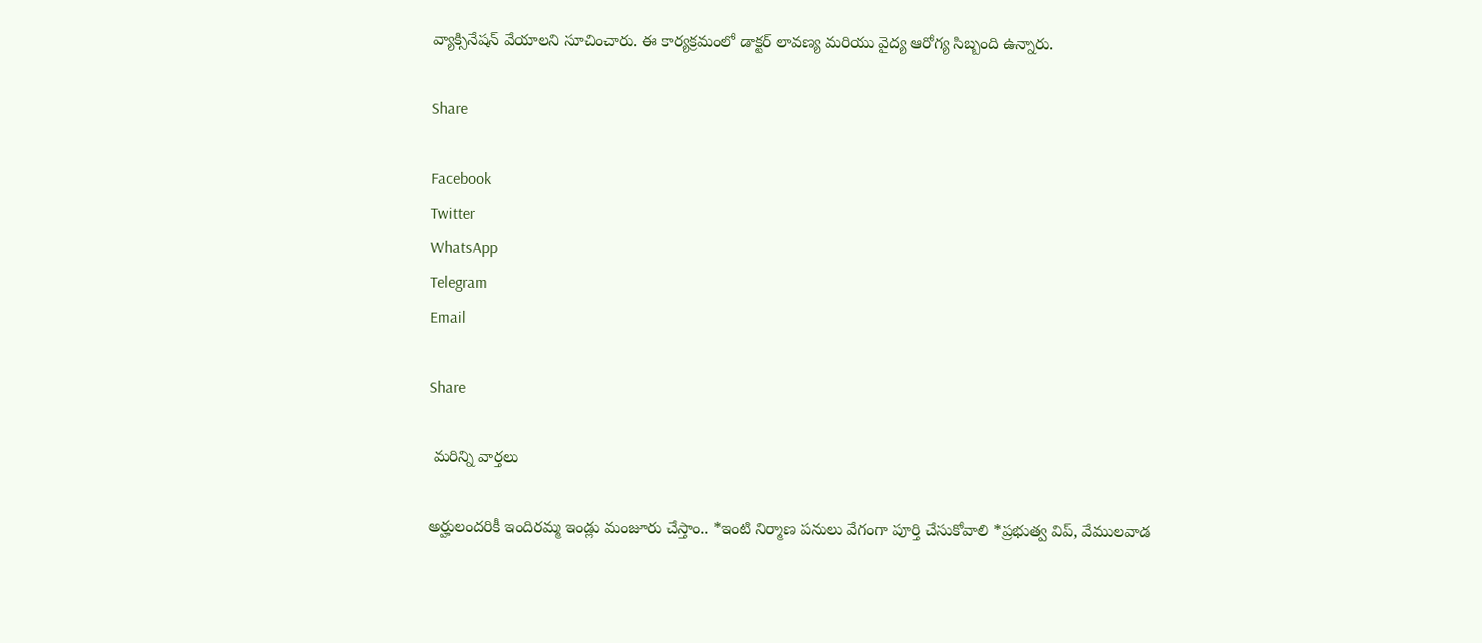వ్యాక్సినేషన్ వేయాలని సూచించారు. ఈ కార్యక్రమంలో డాక్టర్ లావణ్య మరియు వైద్య ఆరోగ్య సిబ్బంది ఉన్నారు.

Share

Facebook
Twitter
WhatsApp
Telegram
Email

Share

 మరిన్ని వార్తలు

అర్హులందరికీ ఇందిరమ్మ ఇండ్లు మంజూరు చేస్తాం.. *ఇంటి నిర్మాణ పనులు వేగంగా పూర్తి చేసుకోవాలి *ప్రభుత్వ విప్, వేములవాడ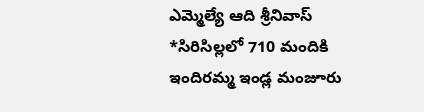ఎమ్మెల్యే ఆది శ్రీనివాస్ *సిరిసిల్లలో 710 మందికి ఇందిరమ్మ ఇండ్ల మంజూరు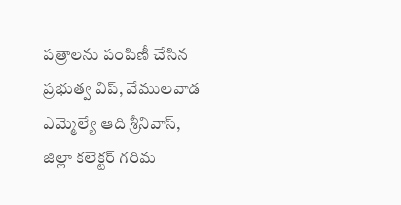పత్రాలను పంపిణీ చేసిన ప్రభుత్వ విప్, వేములవాడ ఎమ్మెల్యే ఆది శ్రీనివాస్, జిల్లా కలెక్టర్ గరిమ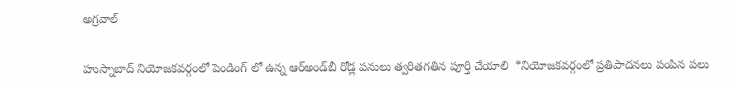అగ్రవాల్

హుస్నాబాద్ నియోజకవర్గంలో పెండింగ్ లో ఉన్న ఆర్‌అండ్‌బీ రోడ్ల పనులు త్వరితగతిన పూర్తి చేయాలి  *నియోజకవర్గంలో ప్రతిపాదనలు పంపిన పలు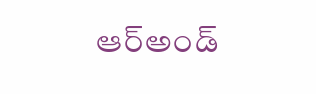ఆర్అండ్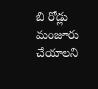బి రోడ్లు మంజూరు చేయాలని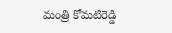మంత్రి కోమటిరెడ్డి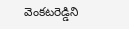వెంకటరెడ్డిని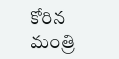కోరిన మంత్రి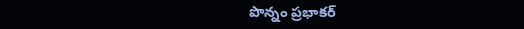పొన్నం ప్రభాకర్